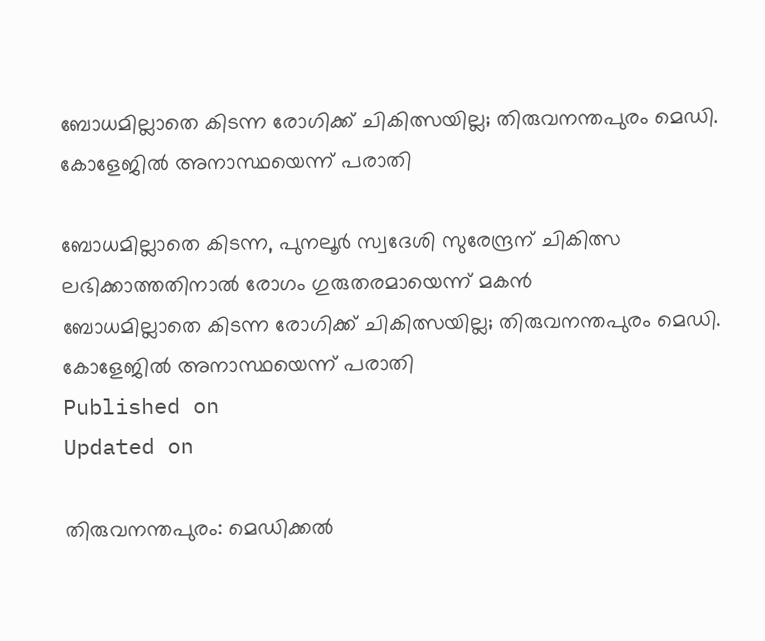ബോധമില്ലാതെ കിടന്ന രോഗിക്ക് ചികിത്സയില്ല; തിരുവനന്തപുരം മെഡി. കോളേജില്‍ അനാസ്ഥയെന്ന് പരാതി

ബോധമില്ലാതെ കിടന്ന, പുനലൂര്‍ സ്വദേശി സുരേന്ദ്രന് ചികിത്സ ലഭിക്കാത്തതിനാല്‍ രോഗം ഗുരുതരമായെന്ന് മകന്‍
ബോധമില്ലാതെ കിടന്ന രോഗിക്ക് ചികിത്സയില്ല; തിരുവനന്തപുരം മെഡി. കോളേജില്‍ അനാസ്ഥയെന്ന് പരാതി
Published on
Updated on

തിരുവനന്തപുരം: മെഡിക്കല്‍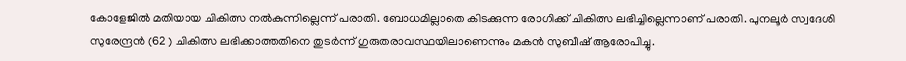കോളേജില്‍ മതിയായ ചികിത്സ നല്‍കുന്നില്ലെന്ന് പരാതി. ബോധമില്ലാതെ കിടക്കുന്ന രോഗിക്ക് ചികിത്സ ലഭിച്ചില്ലെന്നാണ് പരാതി. പുനലൂര്‍ സ്വദേശി സുരേന്ദ്രന്‍ (62 ) ചികിത്സ ലഭിക്കാത്തതിനെ തുടര്‍ന്ന് ഗുരുതരാവസ്ഥയിലാണെന്നും മകന്‍ സുബീഷ് ആരോപിച്ചു.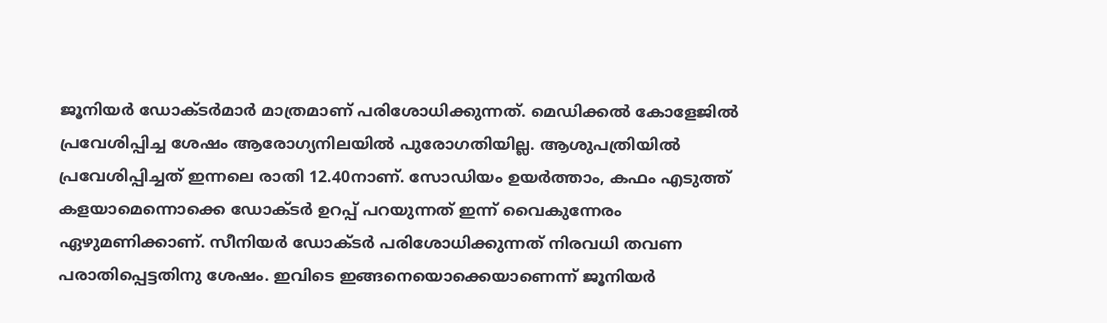ജൂനിയര്‍ ഡോക്ടര്‍മാര്‍ മാത്രമാണ് പരിശോധിക്കുന്നത്. മെഡിക്കല്‍ കോളേജില്‍ പ്രവേശിപ്പിച്ച ശേഷം ആരോഗ്യനിലയില്‍ പുരോഗതിയില്ല. ആശുപത്രിയില്‍ പ്രവേശിപ്പിച്ചത് ഇന്നലെ രാതി 12.40നാണ്. സോഡിയം ഉയര്‍ത്താം, കഫം എടുത്ത് കളയാമെന്നൊക്കെ ഡോക്ടര്‍ ഉറപ്പ് പറയുന്നത് ഇന്ന് വൈകുന്നേരം ഏഴുമണിക്കാണ്. സീനിയര്‍ ഡോക്ടര്‍ പരിശോധിക്കുന്നത് നിരവധി തവണ പരാതിപ്പെട്ടതിനു ശേഷം. ഇവിടെ ഇങ്ങനെയൊക്കെയാണെന്ന് ജൂനിയര്‍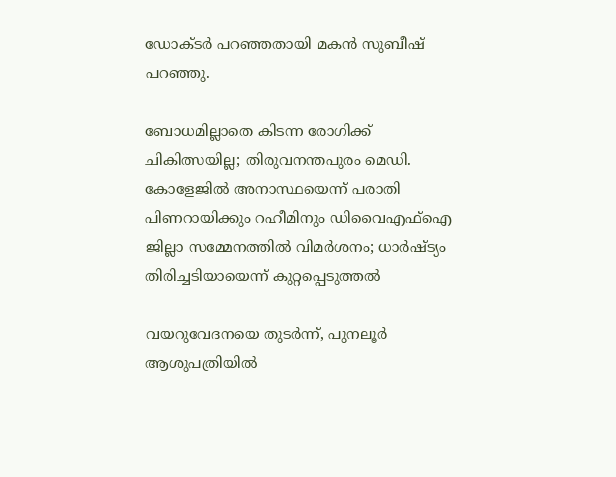ഡോക്ടര്‍ പറഞ്ഞതായി മകന്‍ സുബീഷ് പറഞ്ഞു.

ബോധമില്ലാതെ കിടന്ന രോഗിക്ക് ചികിത്സയില്ല; തിരുവനന്തപുരം മെഡി. കോളേജില്‍ അനാസ്ഥയെന്ന് പരാതി
പിണറായിക്കും റഹീമിനും ഡിവൈഎഫ്‌ഐ ജില്ലാ സമ്മേനത്തില്‍ വിമര്‍ശനം; ധാര്‍ഷ്ട്യം തിരിച്ചടിയായെന്ന് കുറ്റപ്പെടുത്തല്‍

വയറുവേദനയെ തുടര്‍ന്ന്, പുനലൂര്‍ ആശുപത്രിയില്‍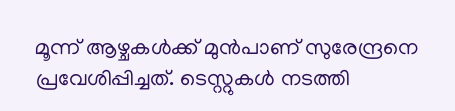മൂന്ന് ആഴ്ചകള്‍ക്ക് മുന്‍പാണ് സുരേന്ദ്രനെ പ്രവേശിപ്പിച്ചത്. ടെസ്റ്റുകള്‍ നടത്തി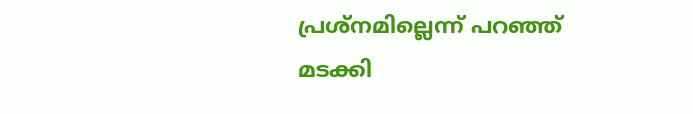പ്രശ്‌നമില്ലെന്ന് പറഞ്ഞ് മടക്കി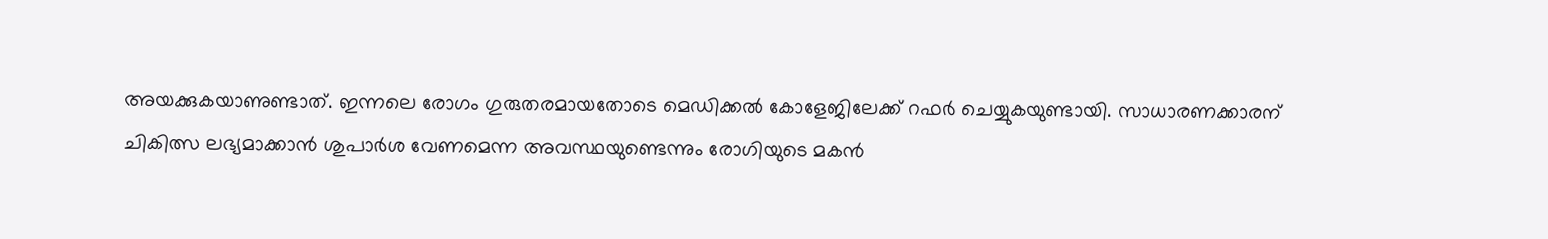അയക്കുകയാണുണ്ടാത്. ഇന്നലെ രോഗം ഗുരുതരമായതോടെ മെഡിക്കല്‍ കോളേജിലേക്ക് റഫര്‍ ചെയ്യുകയുണ്ടായി. സാധാരണക്കാരന് ചികിത്സ ലഭ്യമാക്കാന്‍ ശുപാര്‍ശ വേണമെന്ന അവസ്ഥയുണ്ടെന്നും രോഗിയുടെ മകന്‍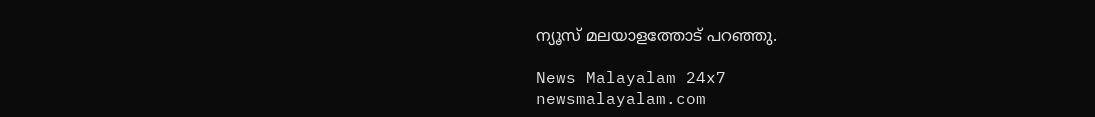ന്യൂസ് മലയാളത്തോട് പറഞ്ഞു.

News Malayalam 24x7
newsmalayalam.com